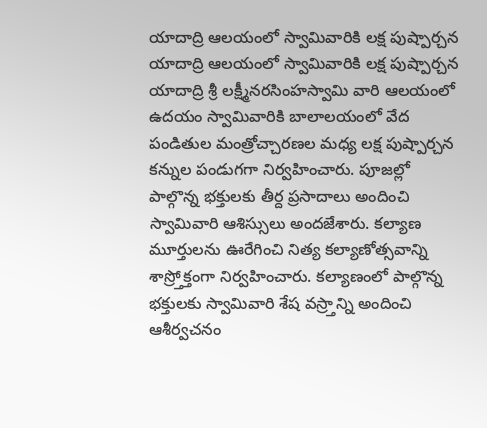యాదాద్రి ఆలయంలో స్వామివారికి లక్ష పుష్పార్చన
యాదాద్రి ఆలయంలో స్వామివారికి లక్ష పుష్పార్చన
యాదాద్రి శ్రీ లక్ష్మీనరసింహస్వామి వారి ఆలయంలో ఉదయం స్వామివారికి బాలాలయంలో వేద పండితుల మంత్రోచ్చారణల మధ్య లక్ష పుష్పార్చన కన్నుల పండుగగా నిర్వహించారు. పూజల్లో పాల్గొన్న భక్తులకు తీర్ద ప్రసాదాలు అందించి స్వామివారి ఆశిస్సులు అందజేశారు. కల్యాణ మూర్తులను ఊరేగించి నిత్య కల్యాణోత్సవాన్ని శాస్ర్తోక్తంగా నిర్వహించారు. కల్యాణంలో పాల్గొన్న భక్తులకు స్వామివారి శేష వస్ర్తాన్ని అందించి ఆశీర్వచనం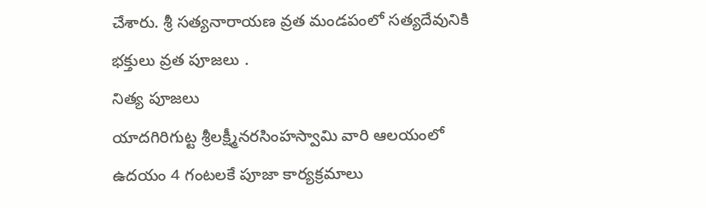చేశారు. శ్రీ సత్యనారాయణ వ్రత మండపంలో సత్యదేవునికి భక్తులు వ్రత పూజలు .
నిత్య పూజలు
యాదగిరిగుట్ట శ్రీలక్ష్మీనరసింహస్వామి వారి ఆలయంలో ఉదయం 4 గంటలకే పూజా కార్యక్రమాలు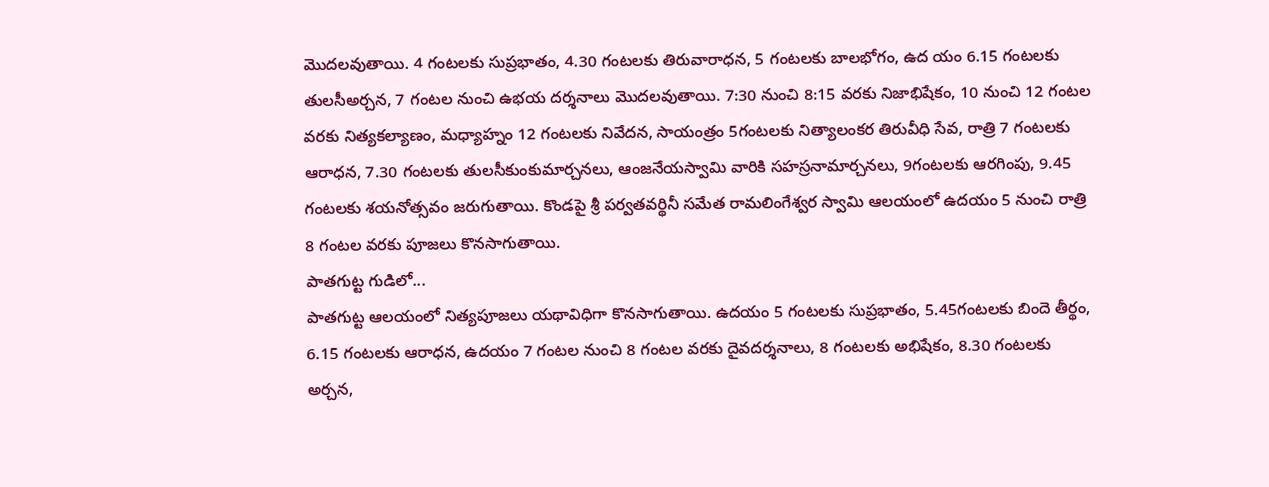మొదలవుతాయి. 4 గంటలకు సుప్రభాతం, 4.30 గంటలకు తిరువారాధన, 5 గంటలకు బాలభోగం, ఉద యం 6.15 గంటలకు తులసీఅర్చన, 7 గంటల నుంచి ఉభయ దర్శనాలు మొదలవుతాయి. 7:30 నుంచి 8:15 వరకు నిజాభిషేకం, 10 నుంచి 12 గంటల వరకు నిత్యకల్యాణం, మధ్యాహ్నం 12 గంటలకు నివేదన, సాయంత్రం 5గంటలకు నిత్యాలంకర తిరువీధి సేవ, రాత్రి 7 గంటలకు ఆరాధన, 7.30 గంటలకు తులసీకుంకుమార్చనలు, ఆంజనేయస్వామి వారికి సహస్రనామార్చనలు, 9గంటలకు ఆరగింపు, 9.45 గంటలకు శయనోత్సవం జరుగుతాయి. కొండపై శ్రీ పర్వతవర్థినీ సమేత రామలింగేశ్వర స్వామి ఆలయంలో ఉదయం 5 నుంచి రాత్రి 8 గంటల వరకు పూజలు కొనసాగుతాయి.
పాతగుట్ట గుడిలో...
పాతగుట్ట ఆలయంలో నిత్యపూజలు యథావిధిగా కొనసాగుతాయి. ఉదయం 5 గంటలకు సుప్రభాతం, 5.45గంటలకు బిందె తీర్థం, 6.15 గంటలకు ఆరాధన, ఉదయం 7 గంటల నుంచి 8 గంటల వరకు దైవదర్శనాలు, 8 గంటలకు అభిషేకం, 8.30 గంటలకు అర్చన,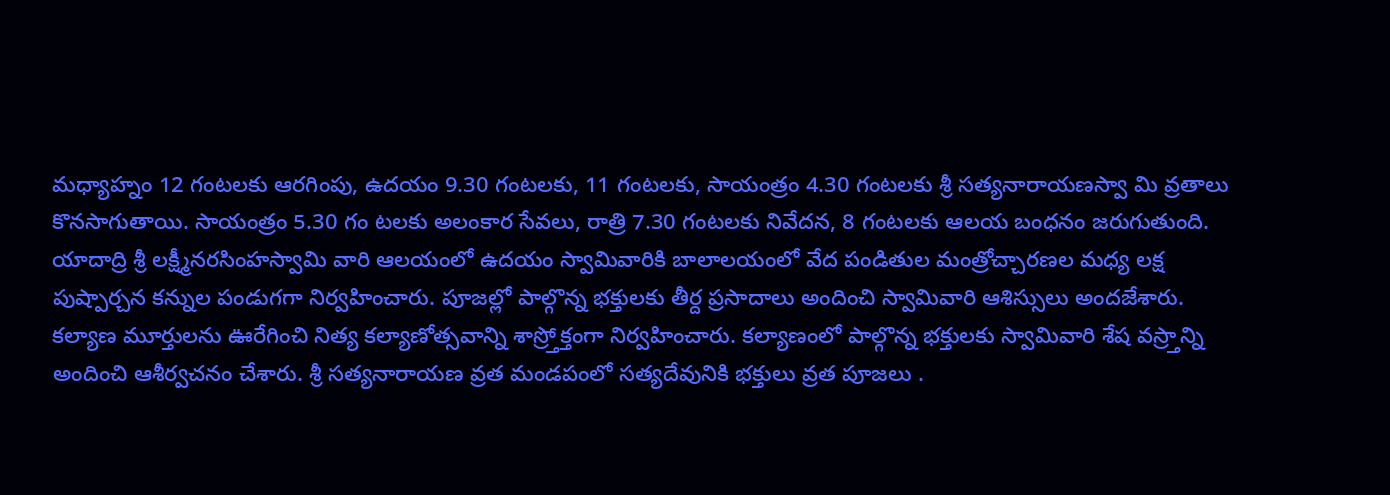మధ్యాహ్నం 12 గంటలకు ఆరగింపు, ఉదయం 9.30 గంటలకు, 11 గంటలకు, సాయంత్రం 4.30 గంటలకు శ్రీ సత్యనారాయణస్వా మి వ్రతాలు కొనసాగుతాయి. సాయంత్రం 5.30 గం టలకు అలంకార సేవలు, రాత్రి 7.30 గంటలకు నివేదన, 8 గంటలకు ఆలయ బంధనం జరుగుతుంది.
యాదాద్రి శ్రీ లక్ష్మీనరసింహస్వామి వారి ఆలయంలో ఉదయం స్వామివారికి బాలాలయంలో వేద పండితుల మంత్రోచ్చారణల మధ్య లక్ష పుష్పార్చన కన్నుల పండుగగా నిర్వహించారు. పూజల్లో పాల్గొన్న భక్తులకు తీర్ద ప్రసాదాలు అందించి స్వామివారి ఆశిస్సులు అందజేశారు. కల్యాణ మూర్తులను ఊరేగించి నిత్య కల్యాణోత్సవాన్ని శాస్ర్తోక్తంగా నిర్వహించారు. కల్యాణంలో పాల్గొన్న భక్తులకు స్వామివారి శేష వస్ర్తాన్ని అందించి ఆశీర్వచనం చేశారు. శ్రీ సత్యనారాయణ వ్రత మండపంలో సత్యదేవునికి భక్తులు వ్రత పూజలు .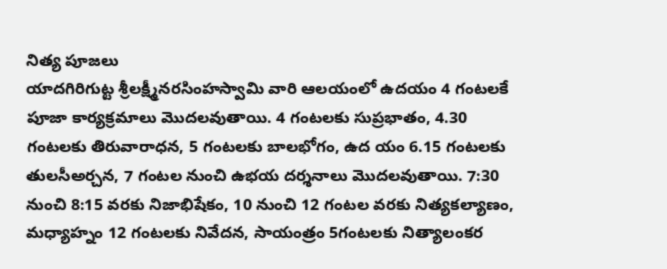నిత్య పూజలు
యాదగిరిగుట్ట శ్రీలక్ష్మీనరసింహస్వామి వారి ఆలయంలో ఉదయం 4 గంటలకే పూజా కార్యక్రమాలు మొదలవుతాయి. 4 గంటలకు సుప్రభాతం, 4.30 గంటలకు తిరువారాధన, 5 గంటలకు బాలభోగం, ఉద యం 6.15 గంటలకు తులసీఅర్చన, 7 గంటల నుంచి ఉభయ దర్శనాలు మొదలవుతాయి. 7:30 నుంచి 8:15 వరకు నిజాభిషేకం, 10 నుంచి 12 గంటల వరకు నిత్యకల్యాణం, మధ్యాహ్నం 12 గంటలకు నివేదన, సాయంత్రం 5గంటలకు నిత్యాలంకర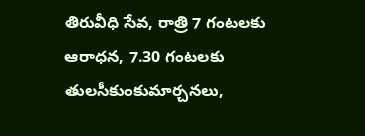తిరువీధి సేవ, రాత్రి 7 గంటలకు ఆరాధన, 7.30 గంటలకు తులసీకుంకుమార్చనలు,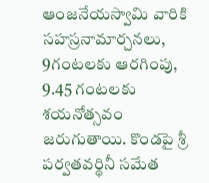ఆంజనేయస్వామి వారికి సహస్రనామార్చనలు, 9గంటలకు ఆరగింపు, 9.45 గంటలకు శయనోత్సవం జరుగుతాయి. కొండపై శ్రీ పర్వతవర్థినీ సమేత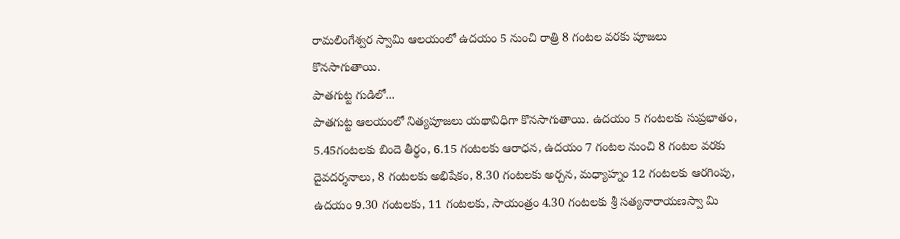రామలింగేశ్వర స్వామి ఆలయంలో ఉదయం 5 నుంచి రాత్రి 8 గంటల వరకు పూజలు కొనసాగుతాయి.
పాతగుట్ట గుడిలో...
పాతగుట్ట ఆలయంలో నిత్యపూజలు యథావిధిగా కొనసాగుతాయి. ఉదయం 5 గంటలకు సుప్రభాతం, 5.45గంటలకు బిందె తీర్థం, 6.15 గంటలకు ఆరాధన, ఉదయం 7 గంటల నుంచి 8 గంటల వరకు దైవదర్శనాలు, 8 గంటలకు అభిషేకం, 8.30 గంటలకు అర్చన, మధ్యాహ్నం 12 గంటలకు ఆరగింపు, ఉదయం 9.30 గంటలకు, 11 గంటలకు, సాయంత్రం 4.30 గంటలకు శ్రీ సత్యనారాయణస్వా మి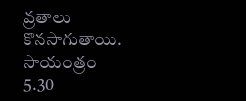వ్రతాలు కొనసాగుతాయి. సాయంత్రం 5.30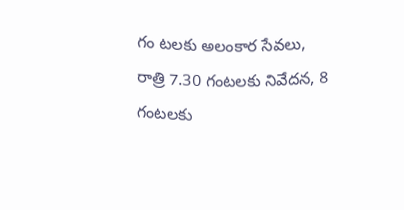గం టలకు అలంకార సేవలు, రాత్రి 7.30 గంటలకు నివేదన, 8 గంటలకు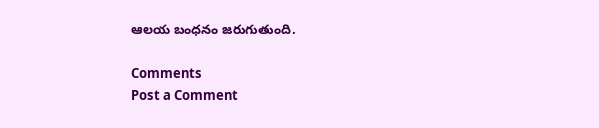ఆలయ బంధనం జరుగుతుంది.

Comments
Post a Comment